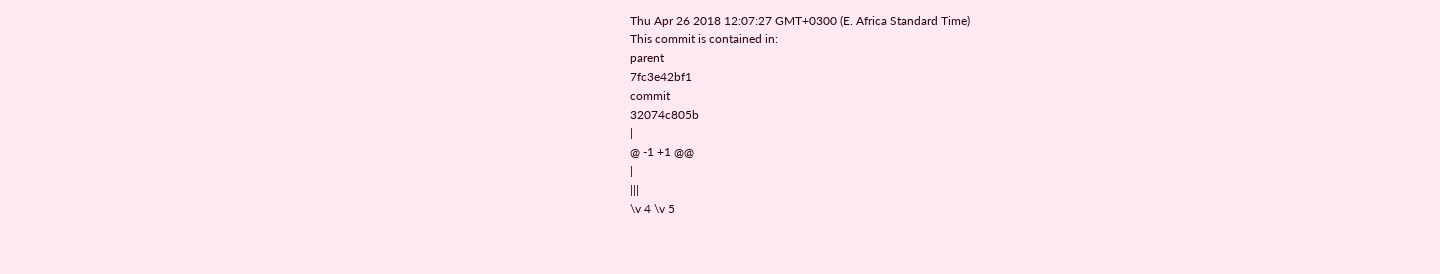Thu Apr 26 2018 12:07:27 GMT+0300 (E. Africa Standard Time)
This commit is contained in:
parent
7fc3e42bf1
commit
32074c805b
|
@ -1 +1 @@
|
|||
\v 4 \v 5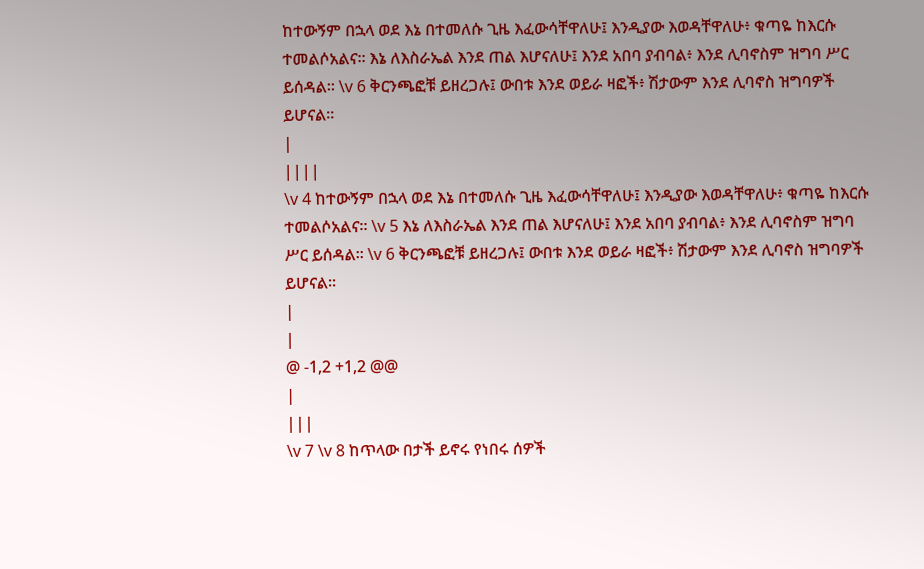ከተውኝም በኋላ ወደ እኔ በተመለሱ ጊዜ እፈውሳቸዋለሁ፤ እንዲያው እወዳቸዋለሁ፥ ቁጣዬ ከእርሱ ተመልሶአልና። እኔ ለእስራኤል እንደ ጠል እሆናለሁ፤ እንደ አበባ ያብባል፥ እንደ ሊባኖስም ዝግባ ሥር ይሰዳል። \v 6 ቅርንጫፎቹ ይዘረጋሉ፤ ውበቱ እንደ ወይራ ዛፎች፥ ሽታውም እንደ ሊባኖስ ዝግባዎች ይሆናል።
|
||||
\v 4 ከተውኝም በኋላ ወደ እኔ በተመለሱ ጊዜ እፈውሳቸዋለሁ፤ እንዲያው እወዳቸዋለሁ፥ ቁጣዬ ከእርሱ ተመልሶአልና። \v 5 እኔ ለእስራኤል እንደ ጠል እሆናለሁ፤ እንደ አበባ ያብባል፥ እንደ ሊባኖስም ዝግባ ሥር ይሰዳል። \v 6 ቅርንጫፎቹ ይዘረጋሉ፤ ውበቱ እንደ ወይራ ዛፎች፥ ሽታውም እንደ ሊባኖስ ዝግባዎች ይሆናል።
|
|
@ -1,2 +1,2 @@
|
|||
\v 7 \v 8 ከጥላው በታች ይኖሩ የነበሩ ሰዎች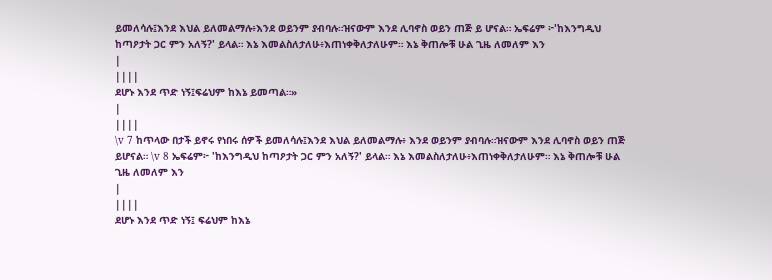ይመለሳሉ፤እንደ እህል ይለመልማሉ፥እንደ ወይንም ያብባሉ።ዝናውም እንደ ሊባኖስ ወይን ጠጅ ይ ሆናል። ኤፍሬም ፦'ከእንግዲህ ከጣዖታት ጋር ምን አለኝ?' ይላል። እኔ እመልስለታለሁ፥እጠነቀቅለታለሁም። እኔ ቅጠሎቹ ሁል ጊዜ ለመለም እን
|
||||
ደሆኑ እንደ ጥድ ነኝ፤ፍሬህም ከእኔ ይመጣል።»
|
||||
\v 7 ከጥላው በታች ይኖሩ የነበሩ ሰዎች ይመለሳሉ፤እንደ እህል ይለመልማሉ፥ እንደ ወይንም ያብባሉ።ዝናውም እንደ ሊባኖስ ወይን ጠጅ ይሆናል። \v 8 ኤፍሬም፦ 'ከእንግዲህ ከጣዖታት ጋር ምን አለኝ?' ይላል። እኔ እመልስለታለሁ፥እጠነቀቅለታለሁም። እኔ ቅጠሎቹ ሁል ጊዜ ለመለም እን
|
||||
ደሆኑ እንደ ጥድ ነኝ፤ ፍሬህም ከእኔ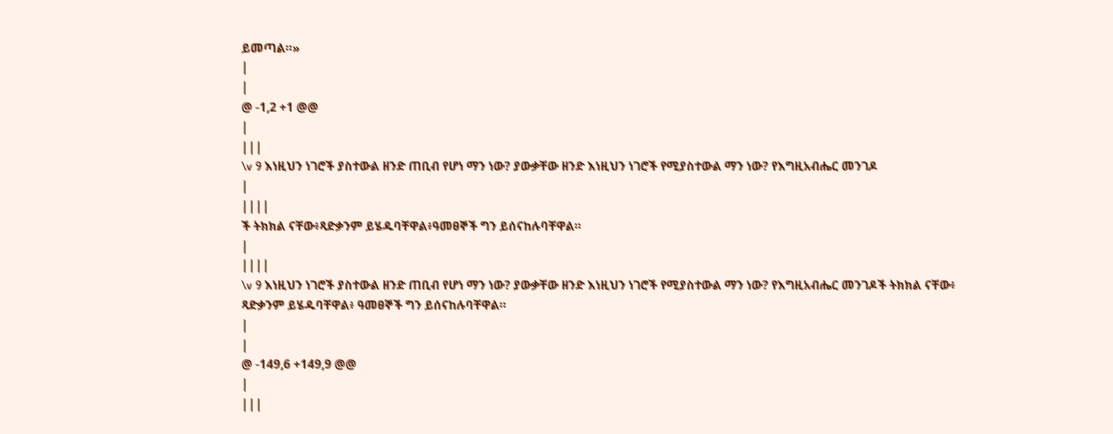ይመጣል።»
|
|
@ -1,2 +1 @@
|
|||
\v 9 እነዚህን ነገሮች ያስተውል ዘንድ ጠቢብ የሆነ ማን ነው? ያውቃቸው ዘንድ እነዚህን ነገሮች የሚያስተውል ማን ነው? የእግዚአብሔር መንገዶ
|
||||
ች ትክክል ናቸው፥ጻድቃንም ይሄዱባቸዋል፥ዓመፀኞች ግን ይሰናከሉባቸዋል።
|
||||
\v 9 እነዚህን ነገሮች ያስተውል ዘንድ ጠቢብ የሆነ ማን ነው? ያውቃቸው ዘንድ እነዚህን ነገሮች የሚያስተውል ማን ነው? የእግዚአብሔር መንገዶች ትክክል ናቸው፥ ጻድቃንም ይሄዱባቸዋል፥ ዓመፀኞች ግን ይሰናከሉባቸዋል።
|
|
@ -149,6 +149,9 @@
|
|||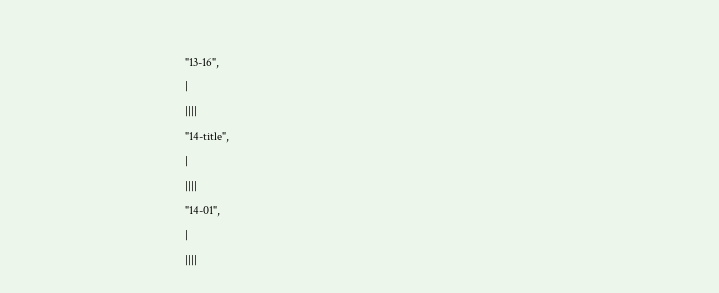"13-16",
|
||||
"14-title",
|
||||
"14-01",
|
||||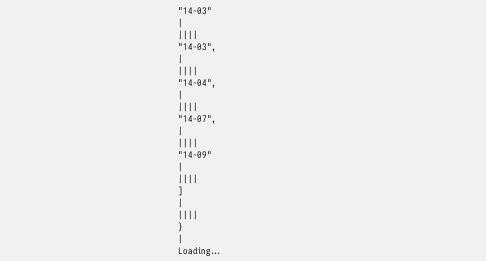"14-03"
|
||||
"14-03",
|
||||
"14-04",
|
||||
"14-07",
|
||||
"14-09"
|
||||
]
|
||||
}
|
Loading…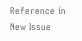Reference in New Issue